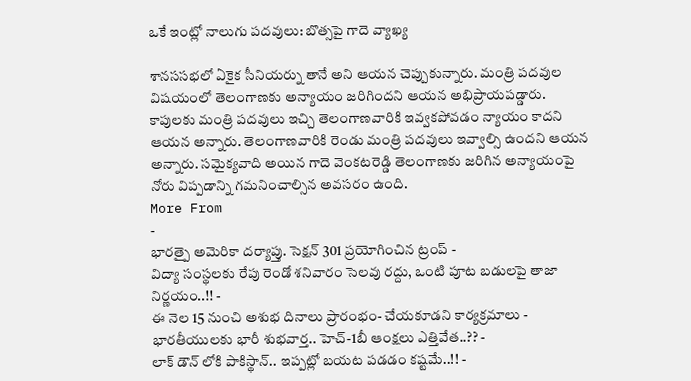ఒకే ఇంట్లో నాలుగు పదవులు: బొత్సపై గాదె వ్యాఖ్య

శానససభలో ఏకైక సీనియర్ను తానే అని ఆయన చెప్పుకున్నారు. మంత్రి పదవుల విషయంలో తెలంగాణకు అన్యాయం జరిగిందని ఆయన అభిప్రాయపడ్డారు. కాపులకు మంత్రి పదవులు ఇచ్చి తెలంగాణవారికి ఇవ్వకపోవడం న్యాయం కాదని ఆయన అన్నారు. తెలంగాణవారికి రెండు మంత్రి పదవులు ఇవ్వాల్సి ఉందని ఆయన అన్నారు. సమైక్యవాది అయిన గాదె వెంకటరెడ్డి తెలంగాణకు జరిగిన అన్యాయంపై నోరు విప్పడాన్ని గమనించాల్సిన అవసరం ఉంది.
More From
-
భారత్పై అమెరికా దర్యాప్తు. సెక్షన్ 301 ప్రయోగించిన ట్రంప్ -
విద్యా సంస్థలకు రేపు రెండో శనివారం సెలవు రద్దు, ఒంటి పూట బడులపై తాజా నిర్ణయం..!! -
ఈ నెల 15 నుంచి అశుభ దినాలు ప్రారంభం- చేయకూడని కార్యక్రమాలు -
భారతీయులకు భారీ శుభవార్త.. హెచ్-1బీ ఆంక్షలు ఎత్తివేత..?? -
లాక్ డౌన్ లోకి పాకిస్థాన్.. ఇప్పట్లో బయట పడడం కష్టమే..!! -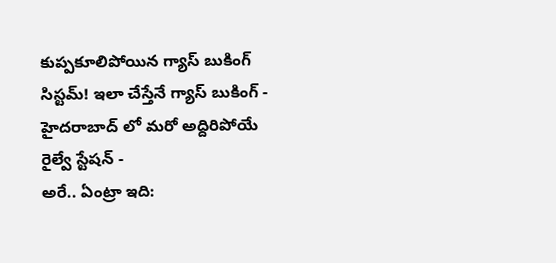కుప్పకూలిపోయిన గ్యాస్ బుకింగ్ సిస్టమ్! ఇలా చేస్తేనే గ్యాస్ బుకింగ్ -
హైదరాబాద్ లో మరో అద్దిరిపోయే రైల్వే స్టేషన్ -
అరే.. ఏంట్రా ఇది: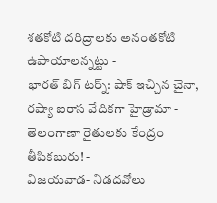శతకోటి దరిద్రాలకు అనంతకోటి ఉపాయాలన్నట్టు -
భారత్ బిగ్ టర్న్: షాక్ ఇచ్చిన చైనా, రష్యా ఐరాస వేదికగా హైడ్రామా -
తెలంగాణా రైతులకు కేంద్రం తీపికబురు! -
విజయవాడ- నిడదవోలు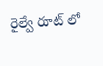రైల్వే రూట్ లో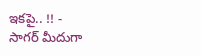ఇకపై.. !! -
సాగర్ మీదుగా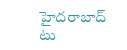హైదరాబాద్ టు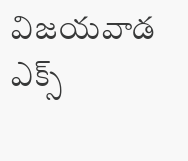విజయవాడ ఎక్స్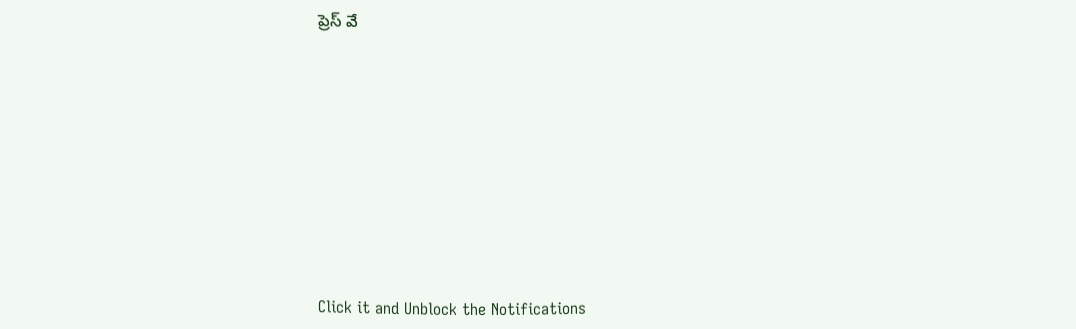ప్రెస్ వే












Click it and Unblock the Notifications